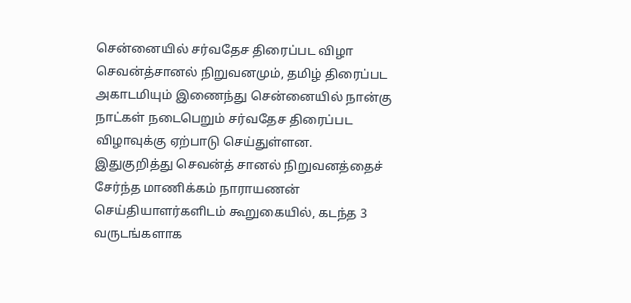சென்னையில் சர்வதேச திரைப்பட விழா
செவன்த்சானல் நிறுவனமும், தமிழ் திரைப்பட அகாடமியும் இணைந்து சென்னையில் நான்கு நாட்கள் நடைபெறும் சர்வதேச திரைப்பட விழாவுக்கு ஏற்பாடு செய்துள்ளன.
இதுகுறித்து செவன்த் சானல் நிறுவனத்தைச் சேர்ந்த மாணிக்கம் நாராயணன் செய்தியாளர்களிடம் கூறுகையில், கடந்த 3 வருடங்களாக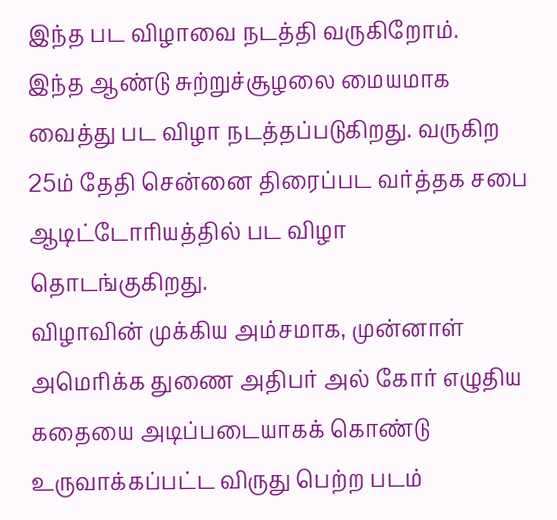இந்த பட விழாவை நடத்தி வருகிறோம்.
இந்த ஆண்டு சுற்றுச்சூழலை மையமாக வைத்து பட விழா நடத்தப்படுகிறது. வருகிற 25ம் தேதி சென்னை திரைப்பட வர்த்தக சபை ஆடிட்டோரியத்தில் பட விழா தொடங்குகிறது.
விழாவின் முக்கிய அம்சமாக, முன்னாள் அமெரிக்க துணை அதிபர் அல் கோர் எழுதிய கதையை அடிப்படையாகக் கொண்டு உருவாக்கப்பட்ட விருது பெற்ற படம்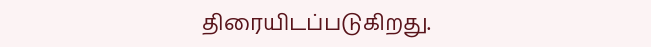திரையிடப்படுகிறது.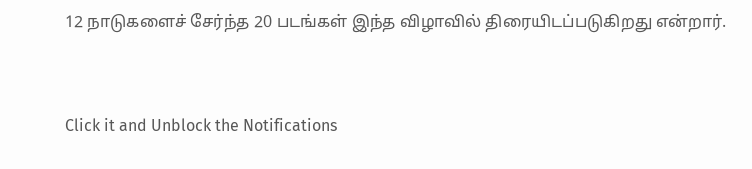12 நாடுகளைச் சேர்ந்த 20 படங்கள் இந்த விழாவில் திரையிடப்படுகிறது என்றார்.


Click it and Unblock the Notifications